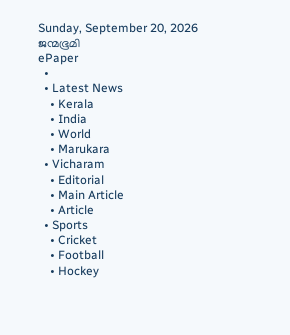Sunday, September 20, 2026
ജന്മഭൂമി
ePaper
  •
  • Latest News
    • Kerala
    • India
    • World
    • Marukara
  • Vicharam
    • Editorial
    • Main Article
    • Article
  • Sports
    • Cricket
    • Football
    • Hockey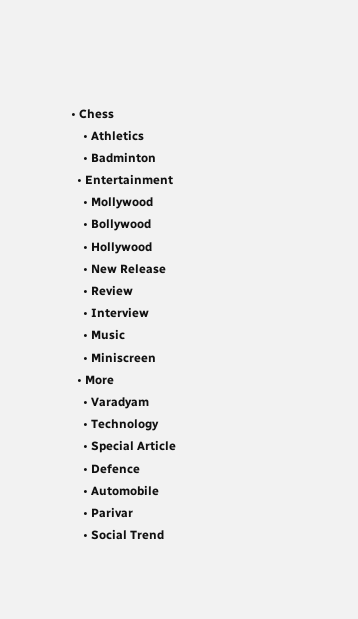• Chess
    • Athletics
    • Badminton
  • Entertainment
    • Mollywood
    • Bollywood
    • Hollywood
    • New Release
    • Review
    • Interview
    • Music
    • Miniscreen
  • More
    • Varadyam
    • Technology
    • Special Article
    • Defence
    • Automobile
    • Parivar
    • Social Trend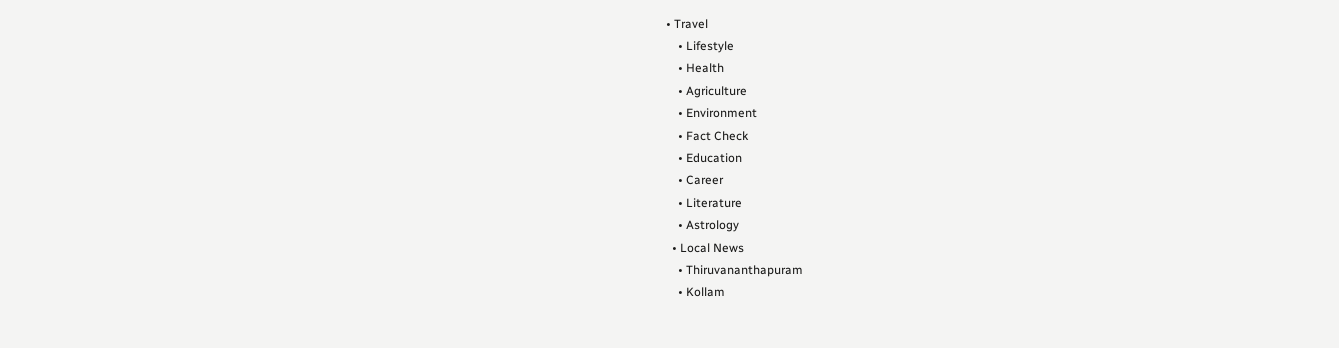• Travel
    • Lifestyle
    • Health
    • Agriculture
    • Environment
    • Fact Check
    • Education
    • Career
    • Literature
    • Astrology
  • Local News
    • Thiruvananthapuram
    • Kollam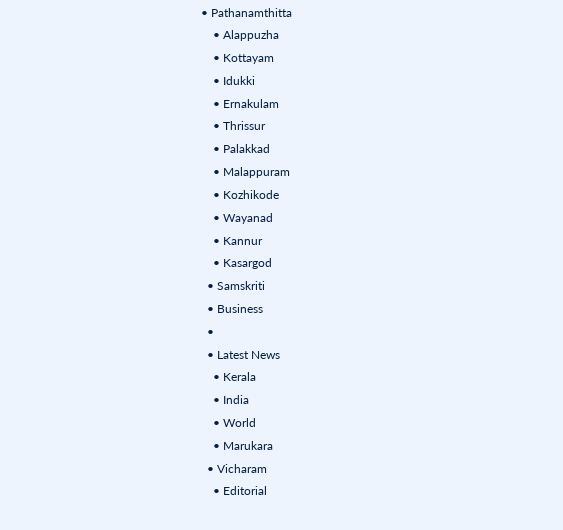• Pathanamthitta
    • Alappuzha
    • Kottayam
    • Idukki
    • Ernakulam
    • Thrissur
    • Palakkad
    • Malappuram
    • Kozhikode
    • Wayanad
    • Kannur
    • Kasargod
  • Samskriti
  • Business
  •
  • Latest News
    • Kerala
    • India
    • World
    • Marukara
  • Vicharam
    • Editorial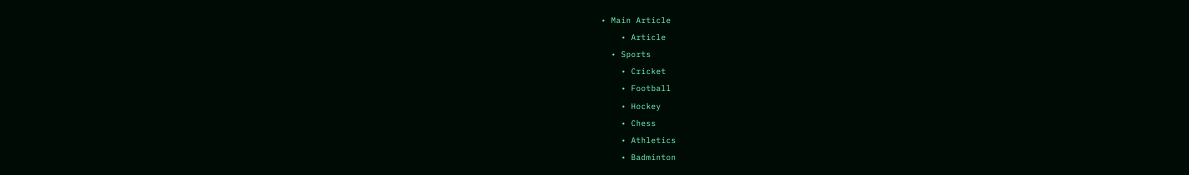• Main Article
    • Article
  • Sports
    • Cricket
    • Football
    • Hockey
    • Chess
    • Athletics
    • Badminton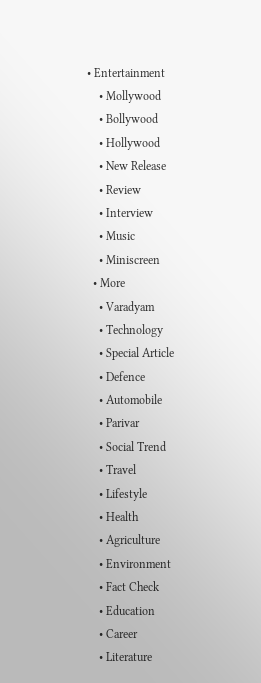• Entertainment
    • Mollywood
    • Bollywood
    • Hollywood
    • New Release
    • Review
    • Interview
    • Music
    • Miniscreen
  • More
    • Varadyam
    • Technology
    • Special Article
    • Defence
    • Automobile
    • Parivar
    • Social Trend
    • Travel
    • Lifestyle
    • Health
    • Agriculture
    • Environment
    • Fact Check
    • Education
    • Career
    • Literature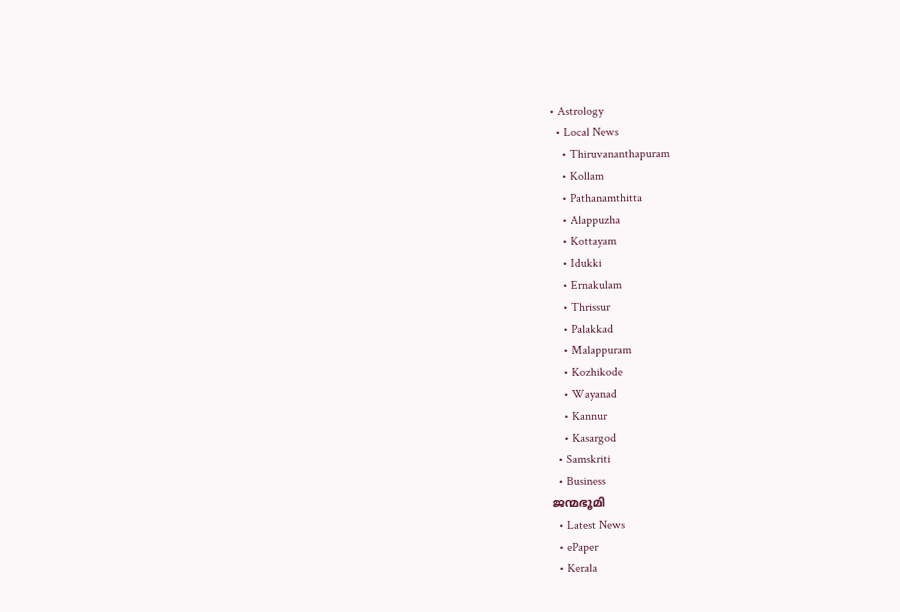• Astrology
  • Local News
    • Thiruvananthapuram
    • Kollam
    • Pathanamthitta
    • Alappuzha
    • Kottayam
    • Idukki
    • Ernakulam
    • Thrissur
    • Palakkad
    • Malappuram
    • Kozhikode
    • Wayanad
    • Kannur
    • Kasargod
  • Samskriti
  • Business
ജന്മഭൂമി
  • Latest News
  • ePaper
  • Kerala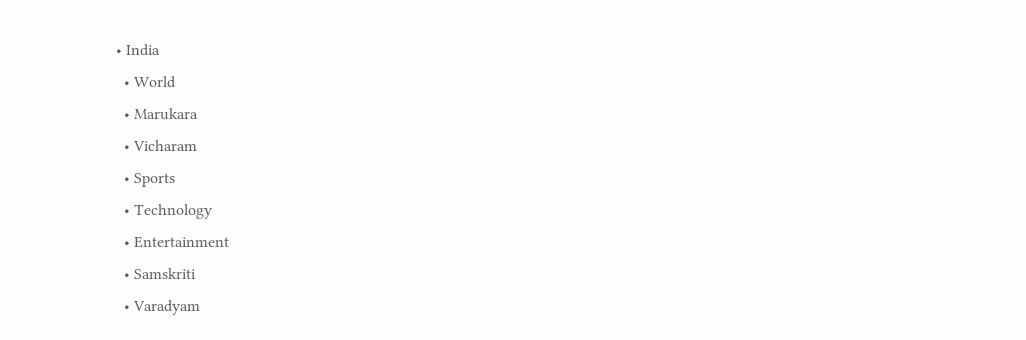• India
  • World
  • Marukara
  • Vicharam
  • Sports
  • Technology
  • Entertainment
  • Samskriti
  • Varadyam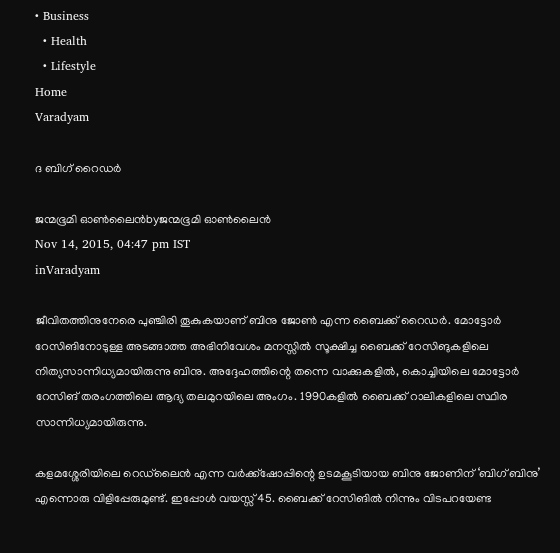• Business
  • Health
  • Lifestyle
Home
Varadyam

ദ ബിഗ് റൈഡര്‍

ജന്മഭൂമി ഓണ്‍ലൈന്‍byജന്മഭൂമി ഓണ്‍ലൈന്‍
Nov 14, 2015, 04:47 pm IST
inVaradyam

ജീവിതത്തിനുനേരെ പുഞ്ചിരി തൂകുകയാണ് ബിനു ജോണ്‍ എന്ന ബൈക്ക് റൈഡര്‍. മോട്ടോര്‍ റേസിങിനോടുള്ള അടങ്ങാത്ത അഭിനിവേശം മനസ്സില്‍ സൂക്ഷിച്ച ബൈക്ക് റേസിങുകളിലെ നിത്യസാന്നിധ്യമായിരുന്നു ബിനു. അദ്ദേഹത്തിന്റെ തന്നെ വാക്കുകളില്‍, കൊച്ചിയിലെ മോട്ടോര്‍ റേസിങ് തരംഗത്തിലെ ആദ്യ തലമുറയിലെ അംഗം. 1990കളില്‍ ബൈക്ക് റാലികളിലെ സ്ഥിര സാന്നിധ്യമായിരുന്നു.

കളമശ്ശേരിയിലെ റെഡ്‌ലൈന്‍ എന്ന വര്‍ക്ക്‌ഷോപ്പിന്റെ ഉടമകൂടിയായ ബിനു ജോണിന് ‘ബിഗ് ബിനു’ എന്നൊരു വിളിപ്പേരുമുണ്ട്. ഇപ്പോള്‍ വയസ്സ് 45. ബൈക്ക് റേസിങില്‍ നിന്നും വിടപറയേണ്ട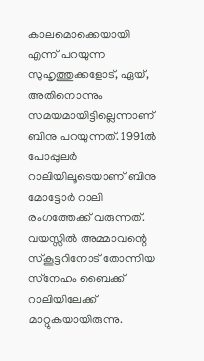കാലമൊക്കെയായി എന്ന് പറയുന്ന സുഹൃത്തുക്കളോട്, ഏയ്, അതിനൊന്നും സമയമായിട്ടില്ലെന്നാണ് ബിനു പറയുന്നത്. 1991ല്‍ പോപ്പുലര്‍ റാലിയിലൂടെയാണ് ബിനു മോട്ടോര്‍ റാലി രംഗത്തേക്ക് വരുന്നത്. വയസ്സില്‍ അമ്മാവന്റെ സ്‌കൂട്ടറിനോട് തോന്നിയ സ്‌നേഹം ബൈക്ക് റാലിയിലേക്ക് മാറ്റുകയായിരുന്നു.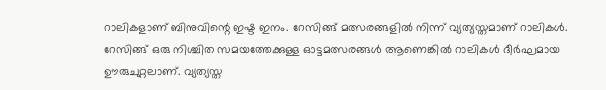റാലികളാണ് ബിനുവിന്റെ ഇഷ്ട ഇനം. റേസിങ്ങ് മത്സരങ്ങളില്‍ നിന്ന് വ്യത്യസ്തമാണ് റാലികള്‍. റേസിങ്ങ് ഒരു നിശ്ചിത സമയത്തേക്കുള്ള ഓട്ടമത്സരങ്ങള്‍ ആണെങ്കില്‍ റാലികള്‍ ദീര്‍ഘമായ ഊരുചുറ്റലാണ്. വ്യത്യസ്ത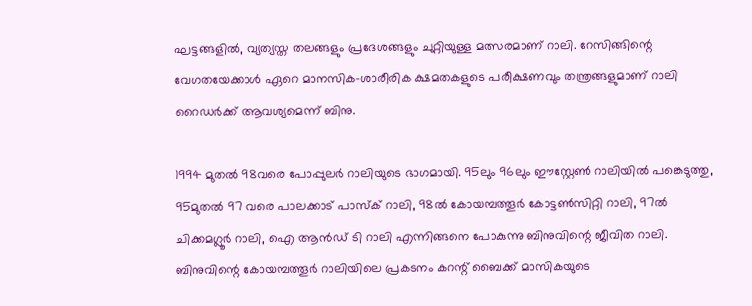ഘട്ടങ്ങളില്‍, വ്യത്യസ്ത തലങ്ങളും പ്രദേശങ്ങളും ചുറ്റിയുള്ള മത്സരമാണ് റാലി. റേസിങ്ങിന്റെ വേഗതയേക്കാള്‍ ഏറെ മാനസിക-ശാരീരിക ക്ഷമതകളുടെ പരീക്ഷണവും തന്ത്രങ്ങളുമാണ് റാലി റൈഡര്‍ക്ക് ആവശ്യമെന്ന് ബിനു.

1994 മുതല്‍ 98വരെ പോപ്പുലര്‍ റാലിയുടെ ഭാഗമായി. 95ലും 96ലും ഈസ്റ്റേണ്‍ റാലിയില്‍ പങ്കെടുത്തു, 95മുതല്‍ 97 വരെ പാലക്കാട് പാസ്‌ക് റാലി, 98ല്‍ കോയമ്പത്തൂര്‍ കോട്ടണ്‍സിറ്റി റാലി, 97ല്‍ ചിക്കമഗ്ലൂര്‍ റാലി, ഐ ആന്‍ഡ് ടി റാലി എന്നിങ്ങനെ പോകുന്നു ബിനുവിന്റെ ജീവിത റാലി. ബിനുവിന്റെ കോയമ്പത്തൂര്‍ റാലിയിലെ പ്രകടനം കറന്റ് ബൈക്ക് മാസികയുടെ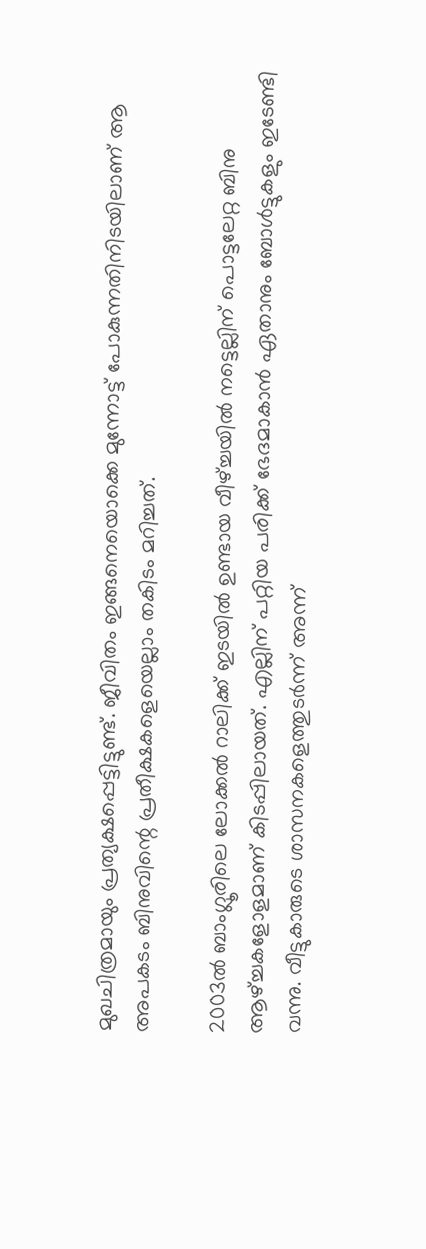മുഖചിത്രമായും പ്രത്യക്ഷപ്പെട്ടിട്ടുണ്ട്. ജീവിതം ഇങ്ങനെയൊക്കെ മുന്നോട്ട് പോകുന്നതിനിടയിലാണ് ആ അപകടം ബിനുവിന്റെ പ്രതീക്ഷകളെയെല്ലാം തകിടം മറിച്ചത്.

2003ല്‍ ബാംഗ്ലൂരിലെ ലോക്കല്‍ റാലിക്ക് ഇടയില്‍ ഉണ്ടായ വീഴ്‌ച്ചയില്‍ നട്ടെല്ലിന് പൊട്ടലേറ്റ ബിനു ആഴ്‌ച്ചകളോളമാണ് കിടപ്പിലായത്. എല്ലിന് പറ്റിയ പരിക്ക് ഭേദമാകാന്‍ ഏതാനും ബോള്‍ട്ടുകളും ഇടേണ്ടി വന്നു. വീട്ടുകാരുടെ ശാസനകളെത്തുടര്‍ന്ന് അന്ന്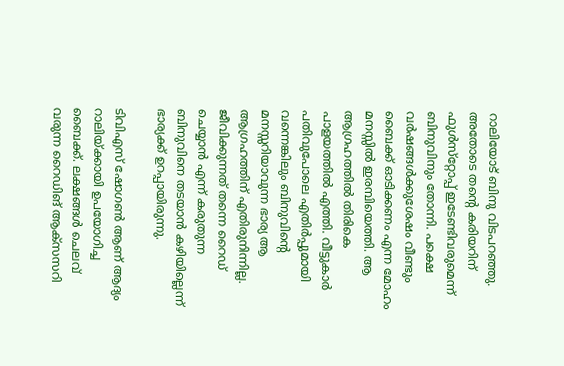റാലിയോട് ബിനു വിടപറഞ്ഞു. അതോടെ തന്റെ കരിയറിന് ഫുള്‍സ്‌റ്റോപ്പ് ഇടേണ്ടിവരുമെന്ന് ബിനുവിനും തോന്നി. പക്ഷെ വര്‍ഷങ്ങള്‍ക്കുശേഷം വീണ്ടും ബൈക്ക് ഓടിക്കണം എന്ന മോഹം മനസ്സില്‍ ഇരമ്പിയെത്തി. ആ ആഗ്രഹത്തില്‍ തിരികെ പാളയത്തില്‍ എത്തി. വീട്ടുകാര്‍ പതിവുപോലെ എതിര്‍പ്പുമായി വന്നെങ്കിലും ബിനുവിന്റെ മനസ്സറിയാവുന്ന ഭാര്യ ആ ആഗ്രഹത്തിന് എതിരുനിന്നില്ല. ജീവിക്കുന്നത് തന്നെ റൈഡ് ചെയ്യാന്‍ എന്ന് കരുതുന്ന ബിനുവിനെ തടയാന്‍ കഴിയില്ലെന്ന് ഭാര്യക്ക് ഉറപ്പായിരുന്നു.

ടിവിഎസ് ഷോഗണ്‍ ആണ് ആദ്യം റാലിയ്‌ക്കായി ഉപയോഗിച്ച ബൈക്ക്. ലക്ഷങ്ങള്‍ ചെലവ് വരുന്ന റൈഡിങ് ആക്‌സസറി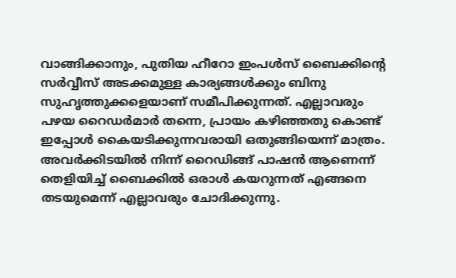വാങ്ങിക്കാനും, പുതിയ ഹീറോ ഇംപള്‍സ് ബൈക്കിന്റെ സര്‍വ്വീസ് അടക്കമുള്ള കാര്യങ്ങള്‍ക്കും ബിനു സുഹൃത്തുക്കളെയാണ് സമീപിക്കുന്നത്. എല്ലാവരും പഴയ റൈഡര്‍മാര്‍ തന്നെ, പ്രായം കഴിഞ്ഞതു കൊണ്ട് ഇപ്പോള്‍ കൈയടിക്കുന്നവരായി ഒതുങ്ങിയെന്ന് മാത്രം. അവര്‍ക്കിടയില്‍ നിന്ന് റൈഡിങ്ങ് പാഷന്‍ ആണെന്ന് തെളിയിച്ച് ബൈക്കില്‍ ഒരാള്‍ കയറുന്നത് എങ്ങനെ തടയുമെന്ന് എല്ലാവരും ചോദിക്കുന്നു.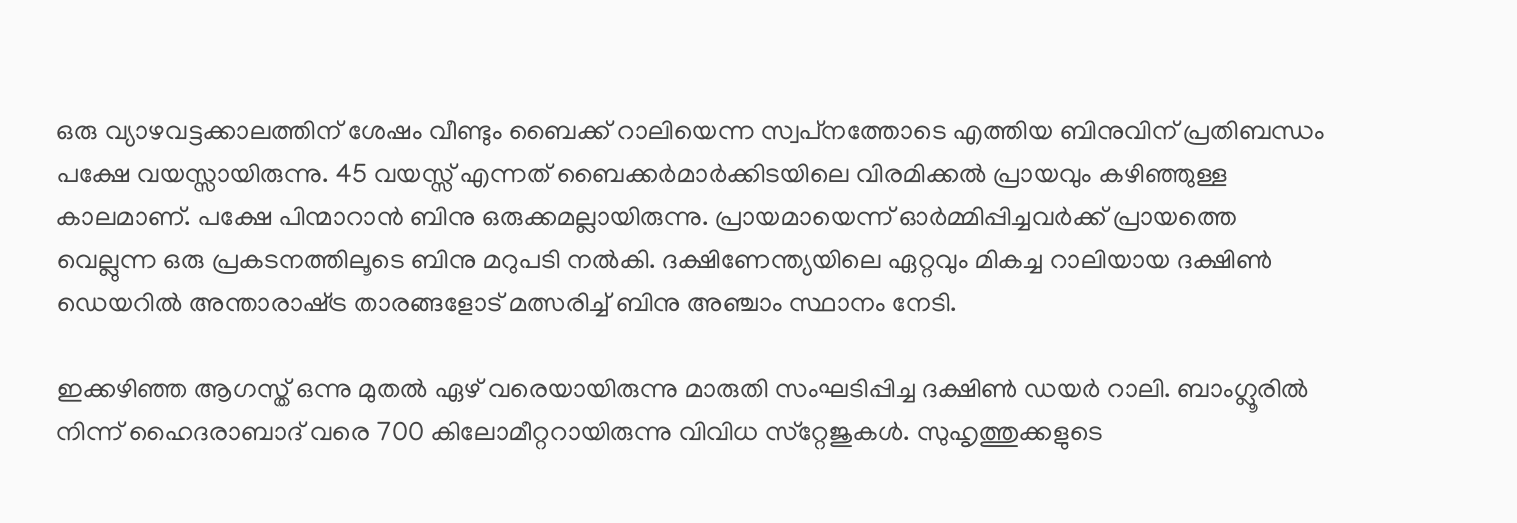ഒരു വ്യാഴവട്ടക്കാലത്തിന് ശേഷം വീണ്ടും ബൈക്ക് റാലിയെന്ന സ്വപ്‌നത്തോടെ എത്തിയ ബിനുവിന് പ്രതിബന്ധം പക്ഷേ വയസ്സായിരുന്നു. 45 വയസ്സ് എന്നത് ബൈക്കര്‍മാര്‍ക്കിടയിലെ വിരമിക്കല്‍ പ്രായവും കഴിഞ്ഞുള്ള കാലമാണ്. പക്ഷേ പിന്മാറാന്‍ ബിനു ഒരുക്കമല്ലായിരുന്നു. പ്രായമായെന്ന് ഓര്‍മ്മിപ്പിച്ചവര്‍ക്ക് പ്രായത്തെ വെല്ലുന്ന ഒരു പ്രകടനത്തിലൂടെ ബിനു മറുപടി നല്‍കി. ദക്ഷിണേന്ത്യയിലെ ഏറ്റവും മികച്ച റാലിയായ ദക്ഷിണ്‍ ഡെയറില്‍ അന്താരാഷ്‌ട്ര താരങ്ങളോട് മത്സരിച്ച് ബിനു അഞ്ചാം സ്ഥാനം നേടി.

ഇക്കഴിഞ്ഞ ആഗസ്ത് ഒന്നു മുതല്‍ ഏഴ് വരെയായിരുന്നു മാരുതി സംഘടിപ്പിച്ച ദക്ഷിണ്‍ ഡയര്‍ റാലി. ബാംഗ്ലൂരില്‍ നിന്ന് ഹൈദരാബാദ് വരെ 700 കിലോമീറ്ററായിരുന്നു വിവിധ സ്‌റ്റേജുകള്‍. സുഹൃത്തുക്കളുടെ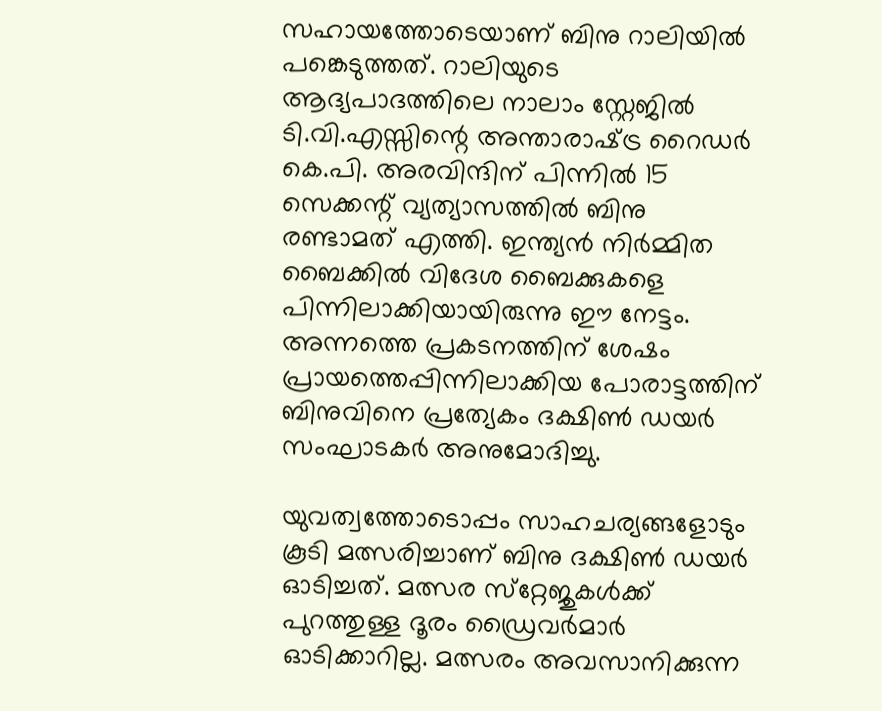സഹായത്തോടെയാണ് ബിനു റാലിയില്‍ പങ്കെടുത്തത്. റാലിയുടെ ആദ്യപാദത്തിലെ നാലാം സ്റ്റേജില്‍ ടി.വി.എസ്സിന്റെ അന്താരാഷ്‌ട്ര റൈഡര്‍ കെ.പി. അരവിന്ദിന് പിന്നില്‍ 15 സെക്കന്റ് വ്യത്യാസത്തില്‍ ബിനു രണ്ടാമത് എത്തി. ഇന്ത്യന്‍ നിര്‍മ്മിത ബൈക്കില്‍ വിദേശ ബൈക്കുകളെ പിന്നിലാക്കിയായിരുന്നു ഈ നേട്ടം. അന്നത്തെ പ്രകടനത്തിന് ശേഷം പ്രായത്തെപ്പിന്നിലാക്കിയ പോരാട്ടത്തിന് ബിനുവിനെ പ്രത്യേകം ദക്ഷിണ്‍ ഡയര്‍ സംഘാടകര്‍ അനുമോദിച്ചു.

യുവത്വത്തോടൊപ്പം സാഹചര്യങ്ങളോടും കൂടി മത്സരിച്ചാണ് ബിനു ദക്ഷിണ്‍ ഡയര്‍ ഓടിച്ചത്. മത്സര സ്‌റ്റേജുകള്‍ക്ക് പുറത്തുള്ള ദൂരം ഡ്രൈവര്‍മാര്‍ ഓടിക്കാറില്ല. മത്സരം അവസാനിക്കുന്ന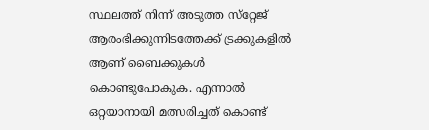സ്ഥലത്ത് നിന്ന് അടുത്ത സ്‌റ്റേജ് ആരംഭിക്കുന്നിടത്തേക്ക് ട്രക്കുകളില്‍ ആണ് ബൈക്കുകള്‍ കൊണ്ടുപോകുക. എന്നാല്‍ ഒറ്റയാനായി മത്സരിച്ചത് കൊണ്ട്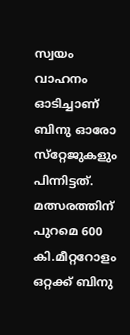സ്വയം വാഹനം ഓടിച്ചാണ് ബിനു ഓരോ സ്‌റ്റേജുകളും പിന്നിട്ടത്. മത്സരത്തിന് പുറമെ 600 കി.മീറ്ററോളം ഒറ്റക്ക് ബിനു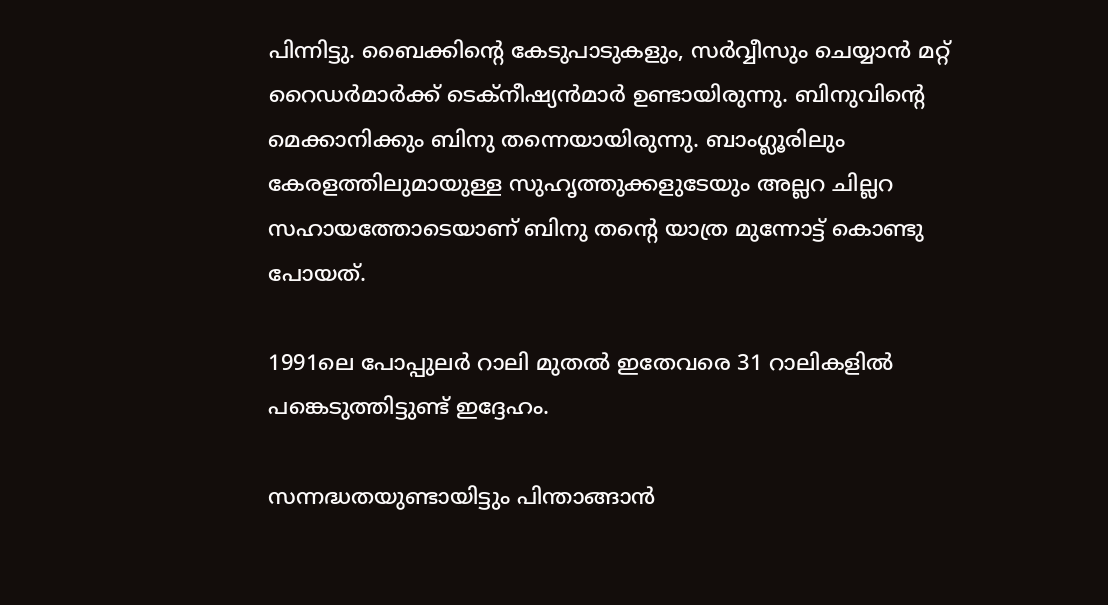പിന്നിട്ടു. ബൈക്കിന്റെ കേടുപാടുകളും, സര്‍വ്വീസും ചെയ്യാന്‍ മറ്റ് റൈഡര്‍മാര്‍ക്ക് ടെക്‌നീഷ്യന്‍മാര്‍ ഉണ്ടായിരുന്നു. ബിനുവിന്റെ മെക്കാനിക്കും ബിനു തന്നെയായിരുന്നു. ബാംഗ്ലൂരിലും കേരളത്തിലുമായുള്ള സുഹൃത്തുക്കളുടേയും അല്ലറ ചില്ലറ സഹായത്തോടെയാണ് ബിനു തന്റെ യാത്ര മുന്നോട്ട് കൊണ്ടു പോയത്.

1991ലെ പോപ്പുലര്‍ റാലി മുതല്‍ ഇതേവരെ 31 റാലികളില്‍ പങ്കെടുത്തിട്ടുണ്ട് ഇദ്ദേഹം.

സന്നദ്ധതയുണ്ടായിട്ടും പിന്താങ്ങാന്‍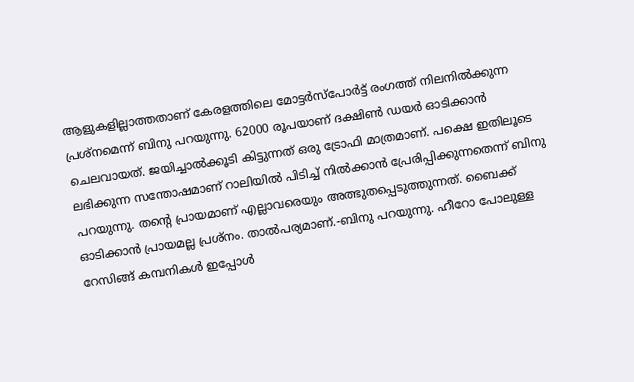ആളുകളില്ലാത്തതാണ് കേരളത്തിലെ മോട്ടര്‍സ്‌പോര്‍ട്ട് രംഗത്ത് നിലനില്‍ക്കുന്ന പ്രശ്‌നമെന്ന് ബിനു പറയുന്നു. 62000 രൂപയാണ് ദക്ഷിണ്‍ ഡയര്‍ ഓടിക്കാന്‍ ചെലവായത്. ജയിച്ചാല്‍ക്കൂടി കിട്ടുന്നത് ഒരു ട്രോഫി മാത്രമാണ്. പക്ഷെ ഇതിലൂടെ ലഭിക്കുന്ന സന്തോഷമാണ് റാലിയില്‍ പിടിച്ച് നില്‍ക്കാന്‍ പ്രേരിപ്പിക്കുന്നതെന്ന് ബിനു പറയുന്നു. തന്റെ പ്രായമാണ് എല്ലാവരെയും അത്ഭുതപ്പെടുത്തുന്നത്. ബൈക്ക് ഓടിക്കാന്‍ പ്രായമല്ല പ്രശ്‌നം. താല്‍പര്യമാണ്.-ബിനു പറയുന്നു. ഹീറോ പോലുള്ള റേസിങ്ങ് കമ്പനികള്‍ ഇപ്പോള്‍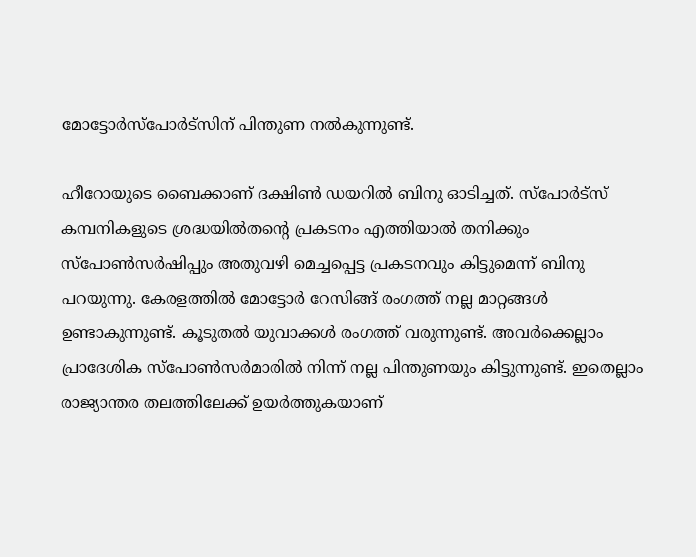മോട്ടോര്‍സ്‌പോര്‍ട്‌സിന് പിന്തുണ നല്‍കുന്നുണ്ട്.

ഹീറോയുടെ ബൈക്കാണ് ദക്ഷിണ്‍ ഡയറില്‍ ബിനു ഓടിച്ചത്. സ്‌പോര്‍ട്‌സ് കമ്പനികളുടെ ശ്രദ്ധയില്‍തന്റെ പ്രകടനം എത്തിയാല്‍ തനിക്കും സ്‌പോണ്‍സര്‍ഷിപ്പും അതുവഴി മെച്ചപ്പെട്ട പ്രകടനവും കിട്ടുമെന്ന് ബിനു പറയുന്നു. കേരളത്തില്‍ മോട്ടോര്‍ റേസിങ്ങ് രംഗത്ത് നല്ല മാറ്റങ്ങള്‍ ഉണ്ടാകുന്നുണ്ട്. കൂടുതല്‍ യുവാക്കള്‍ രംഗത്ത് വരുന്നുണ്ട്. അവര്‍ക്കെല്ലാം പ്രാദേശിക സ്‌പോണ്‍സര്‍മാരില്‍ നിന്ന് നല്ല പിന്തുണയും കിട്ടുന്നുണ്ട്. ഇതെല്ലാം രാജ്യാന്തര തലത്തിലേക്ക് ഉയര്‍ത്തുകയാണ്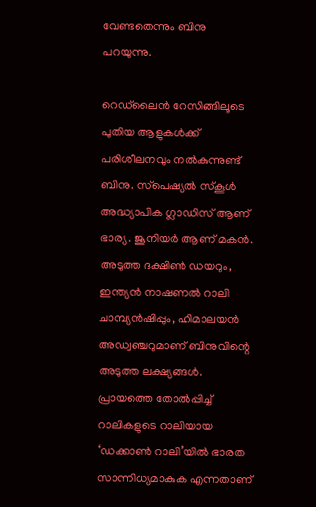വേണ്ടതെന്നും ബിനു പറയുന്നു.

റെഡ്‌ലൈന്‍ റേസിങ്ങിലൂടെ പുതിയ ആളുകള്‍ക്ക് പരിശീലനവും നല്‍കുന്നുണ്ട് ബിനു. സ്‌പെഷ്യല്‍ സ്‌കൂള്‍ അദ്ധ്യാപിക ഗ്ലാഡിസ് ആണ് ഭാര്യ. ജൂനിയര്‍ ആണ് മകന്‍. അടുത്ത ദക്ഷിണ്‍ ഡയറും, ഇന്ത്യന്‍ നാഷണല്‍ റാലി ചാമ്പ്യന്‍ഷിപ്പും, ഹിമാലയന്‍ അഡ്വഞ്ചറുമാണ് ബിനുവിന്റെ അടുത്ത ലക്ഷ്യങ്ങള്‍. പ്രായത്തെ തോല്‍പ്പിച്ച് റാലികളുടെ റാലിയായ ‘ഡക്കാണ്‍ റാലി’യില്‍ ഭാരത സാന്നിധ്യമാകുക എന്നതാണ്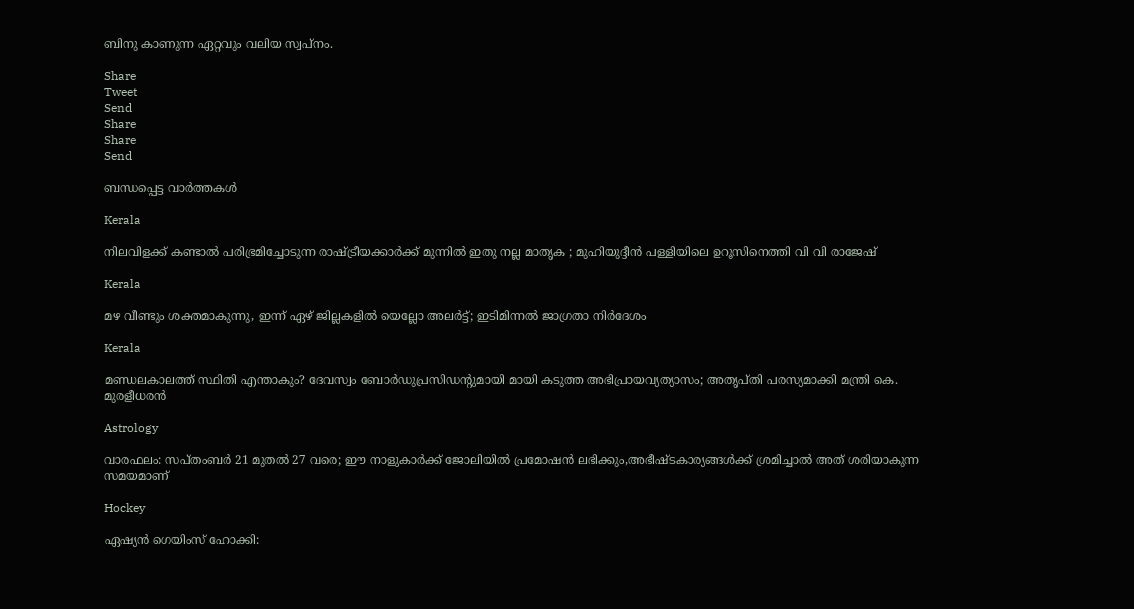ബിനു കാണുന്ന ഏറ്റവും വലിയ സ്വപ്‌നം.

Share
Tweet
Send
Share
Share
Send

ബന്ധപ്പെട്ട വാര്‍ത്തകള്‍

Kerala

നിലവിളക്ക് കണ്ടാൽ പരിഭ്രമിച്ചോടുന്ന രാഷ്‌ട്രീയക്കാർക്ക് മുന്നിൽ ഇതു നല്ല മാതൃക ; മുഹിയുദ്ദീൻ പള്ളിയിലെ ഉറൂസിനെത്തി വി വി രാജേഷ്

Kerala

മഴ വീണ്ടും ശക്തമാകുന്നു, ഇന്ന് ഏഴ്‌ ജില്ലകളില്‍ യെല്ലോ അലര്‍ട്ട്; ഇടിമിന്നല്‍ ജാഗ്രതാ നിര്‍ദേശം

Kerala

മണ്ഡലകാലത്ത് സ്ഥിതി എന്താകും? ദേവസ്വം ബോര്‍ഡുപ്രസിഡന്റുമായി മായി കടുത്ത അഭിപ്രായവ്യത്യാസം; അതൃപ്തി പരസ്യമാക്കി മന്ത്രി കെ. മുരളീധരന്‍

Astrology

വാരഫലം: സപ്തംബര്‍ 21 മുതല്‍ 27 വരെ; ഈ നാളുകാര്‍ക്ക് ജോലിയില്‍ പ്രമോഷന്‍ ലഭിക്കും,അഭീഷ്ടകാര്യങ്ങള്‍ക്ക് ശ്രമിച്ചാല്‍ അത് ശരിയാകുന്ന സമയമാണ്

Hockey

ഏഷ്യൻ ഗെയിംസ് ഹോക്കി: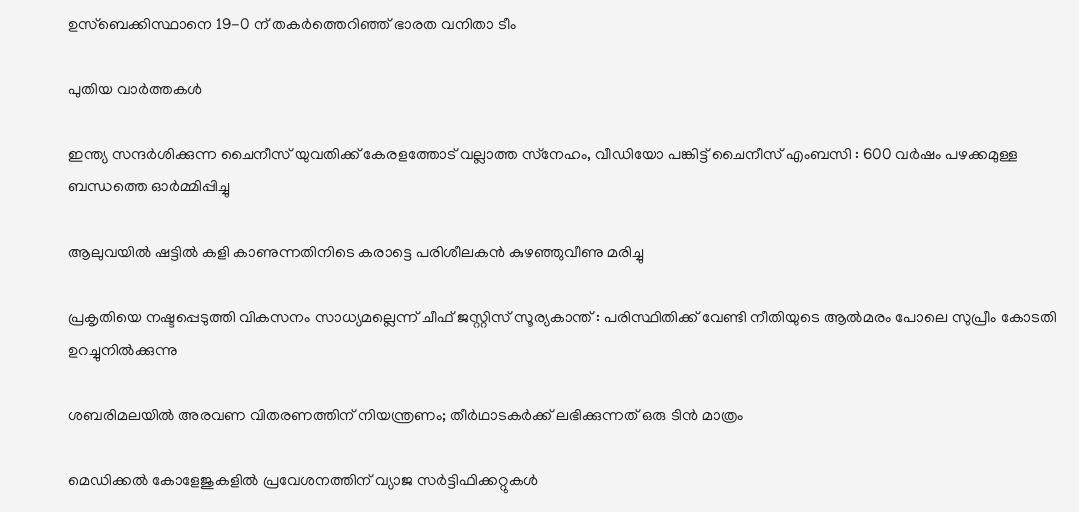ഉസ്ബെക്കിസ്ഥാനെ 19-0 ന് തകർത്തെറിഞ്ഞ് ഭാരത വനിതാ ടീം

പുതിയ വാര്‍ത്തകള്‍

ഇന്ത്യ സന്ദർശിക്കുന്ന ചൈനീസ് യുവതിക്ക് കേരളത്തോട് വല്ലാത്ത സ്‌നേഹം, വീഡിയോ പങ്കിട്ട് ചൈനീസ് എംബസി : 600 വർഷം പഴക്കമുള്ള ബന്ധത്തെ ഓർമ്മിപ്പിച്ചു

ആലുവയിൽ ഷട്ടിൽ കളി കാണുന്നതിനിടെ കരാട്ടെ പരിശീലകൻ കുഴഞ്ഞുവീണു മരിച്ചു

പ്രകൃതിയെ നഷ്ടപ്പെടുത്തി വികസനം സാധ്യമല്ലെന്ന് ചീഫ് ജസ്റ്റിസ് സൂര്യകാന്ത് : പരിസ്ഥിതിക്ക് വേണ്ടി നീതിയുടെ ആൽമരം പോലെ സുപ്രീം കോടതി ഉറച്ചുനിൽക്കുന്നു

ശബരിമലയില്‍ അരവണ വിതരണത്തിന് നിയന്ത്രണം; തീര്‍ഥാടകര്‍ക്ക് ലഭിക്കുന്നത് ഒരു ടിന്‍ മാത്രം

മെഡിക്കൽ കോളേജുകളിൽ പ്രവേശനത്തിന് വ്യാജ സർട്ടിഫിക്കറ്റുകൾ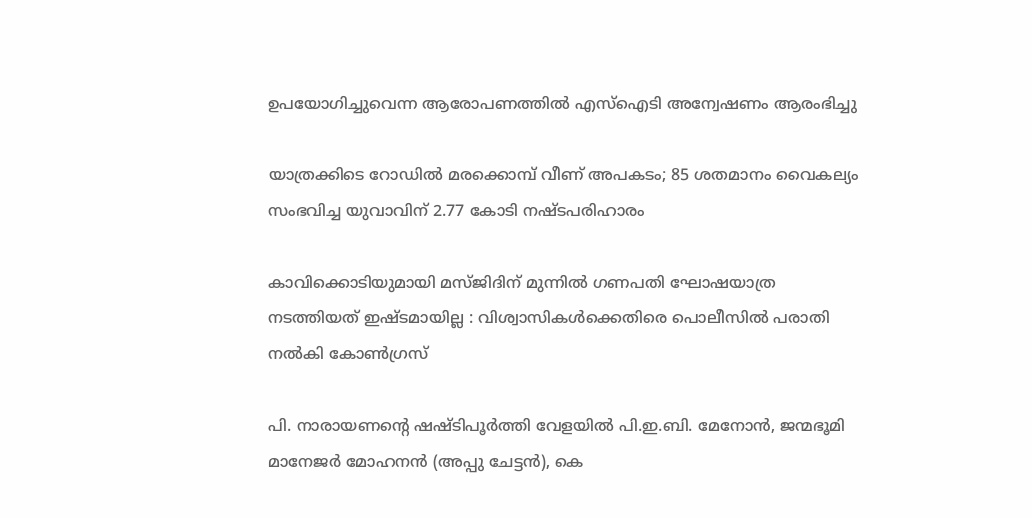ഉപയോഗിച്ചുവെന്ന ആരോപണത്തിൽ എസ്‌ഐടി അന്വേഷണം ആരംഭിച്ചു

യാത്രക്കിടെ റോഡിൽ മരക്കൊമ്പ് വീണ് അപകടം; 85 ശതമാനം വൈകല്യം സംഭവിച്ച യുവാവിന് 2.77 കോടി നഷ്ടപരിഹാരം

കാവിക്കൊടിയുമായി മസ്ജിദിന് മുന്നിൽ ഗണപതി ഘോഷയാത്ര നടത്തിയത് ഇഷ്ടമായില്ല : വിശ്വാസികൾക്കെതിരെ പൊലീസിൽ പരാതി നൽകി കോൺഗ്രസ്

പി. നാരായണന്റെ ഷഷ്ടിപൂര്‍ത്തി വേളയില്‍ പി.ഇ.ബി. മേനോന്‍, ജന്മഭൂമി മാനേജര്‍ മോഹനന്‍ (അപ്പു ചേട്ടന്‍), കെ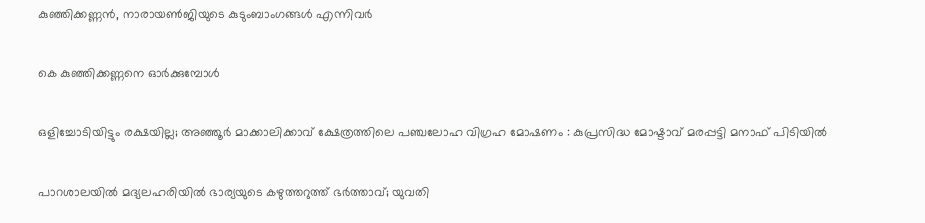കുഞ്ഞിക്കണ്ണന്‍, നാരായണ്‍ജിയുടെ കുടുംബാംഗങ്ങള്‍ എന്നിവര്‍

കെ കുഞ്ഞിക്കണ്ണനെ ഓര്‍ക്കുമ്പോള്‍

ഒളിച്ചോടിയിട്ടും രക്ഷയില്ല; അഞ്ഞൂർ മാക്കാലിക്കാവ് ക്ഷേത്രത്തിലെ പഞ്ചലോഹ വിഗ്രഹ മോഷണം : കുപ്രസിദ്ധ മോഷ്ടാവ് മരപ്പട്ടി മനാഫ് പിടിയിൽ

പാറശാലയിൽ മദ്യലഹരിയിൽ ഭാര്യയുടെ കഴുത്തറുത്ത് ഭർത്താവ്; യുവതി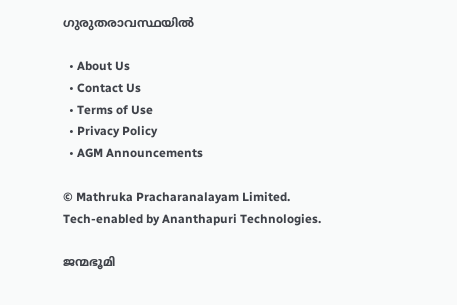ഗുരുതരാവസ്ഥയിൽ

  • About Us
  • Contact Us
  • Terms of Use
  • Privacy Policy
  • AGM Announcements

© Mathruka Pracharanalayam Limited.
Tech-enabled by Ananthapuri Technologies.

ജന്മഭൂമി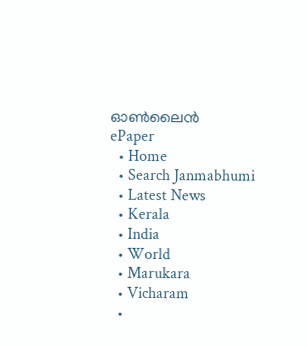ഓണ്‍ലൈന്‍
ePaper
  • Home
  • Search Janmabhumi
  • Latest News
  • Kerala
  • India
  • World
  • Marukara
  • Vicharam
  •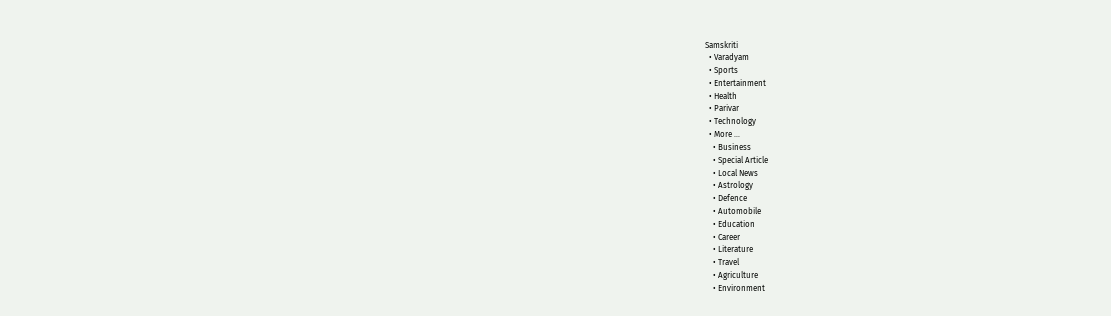Samskriti
  • Varadyam
  • Sports
  • Entertainment
  • Health
  • Parivar
  • Technology
  • More …
    • Business
    • Special Article
    • Local News
    • Astrology
    • Defence
    • Automobile
    • Education
    • Career
    • Literature
    • Travel
    • Agriculture
    • Environment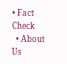• Fact Check
  • About Us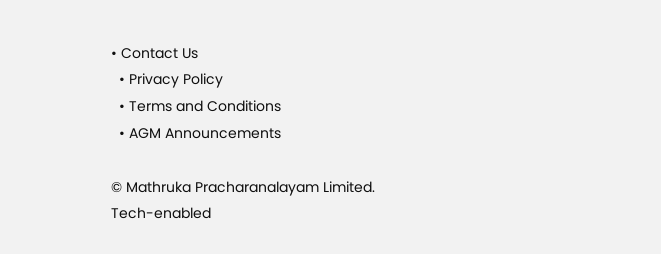• Contact Us
  • Privacy Policy
  • Terms and Conditions
  • AGM Announcements

© Mathruka Pracharanalayam Limited.
Tech-enabled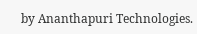by Ananthapuri Technologies.